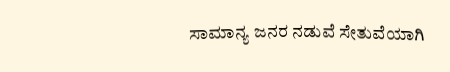ಸಾಮಾನ್ಯ ಜನರ ನಡುವೆ ಸೇತುವೆಯಾಗಿ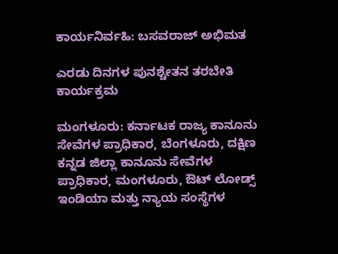ಕಾರ್ಯನಿರ್ವಹಿ: ಬಸವರಾಜ್ ಅಭಿಮತ

ಎರಡು ದಿನಗಳ ಪುನಶ್ಚೇತನ ತರಬೇತಿ ಕಾರ್ಯಕ್ರಮ

ಮಂಗಳೂರು: ಕರ್ನಾಟಕ ರಾಜ್ಯ ಕಾನೂನು ಸೇವೆಗಳ ಪ್ರಾಧಿಕಾರ, ಬೆಂಗಳೂರು, ದಕ್ಷಿಣ ಕನ್ನಡ ಜಿಲ್ಲಾ ಕಾನೂನು ಸೇವೆಗಳ ಪ್ರಾಧಿಕಾರ, ಮಂಗಳೂರು, ಔಟ್‌ ಲೋಡ್ಸ್‌ ಇಂಡಿಯಾ ಮತ್ತು ನ್ಯಾಯ ಸಂಸ್ಥೆಗಳ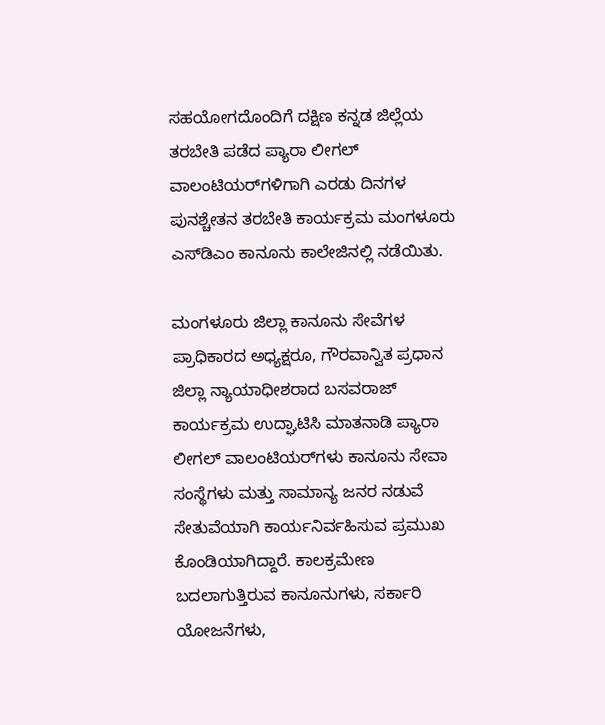ಸಹಯೋಗದೊಂದಿಗೆ ದಕ್ಷಿಣ ಕನ್ನಡ ಜಿಲ್ಲೆಯ ತರಬೇತಿ ಪಡೆದ ಪ್ಯಾರಾ ಲೀಗಲ್ ವಾಲಂಟಿಯರ್‌ಗಳಿಗಾಗಿ ಎರಡು ದಿನಗಳ ಪುನಶ್ಚೇತನ ತರಬೇತಿ ಕಾರ್ಯಕ್ರಮ ಮಂಗಳೂರು ಎಸ್‌ಡಿಎಂ ಕಾನೂನು ಕಾಲೇಜಿನಲ್ಲಿ ನಡೆಯಿತು.

ಮಂಗಳೂರು ಜಿಲ್ಲಾ ಕಾನೂನು ಸೇವೆಗಳ ಪ್ರಾಧಿಕಾರದ ಅಧ್ಯಕ್ಷರೂ, ಗೌರವಾನ್ವಿತ ಪ್ರಧಾನ ಜಿಲ್ಲಾ ನ್ಯಾಯಾಧೀಶರಾದ ಬಸವರಾಜ್ ಕಾರ್ಯಕ್ರಮ ಉದ್ಘಾಟಿಸಿ ಮಾತನಾಡಿ ಪ್ಯಾರಾ ಲೀಗಲ್ ವಾಲಂಟಿಯರ್‌ಗಳು ಕಾನೂನು ಸೇವಾ ಸಂಸ್ಥೆಗಳು ಮತ್ತು ಸಾಮಾನ್ಯ ಜನರ ನಡುವೆ ಸೇತುವೆಯಾಗಿ ಕಾರ್ಯನಿರ್ವಹಿಸುವ ಪ್ರಮುಖ ಕೊಂಡಿಯಾಗಿದ್ದಾರೆ. ಕಾಲಕ್ರಮೇಣ ಬದಲಾಗುತ್ತಿರುವ ಕಾನೂನುಗಳು, ಸರ್ಕಾರಿ ಯೋಜನೆಗಳು,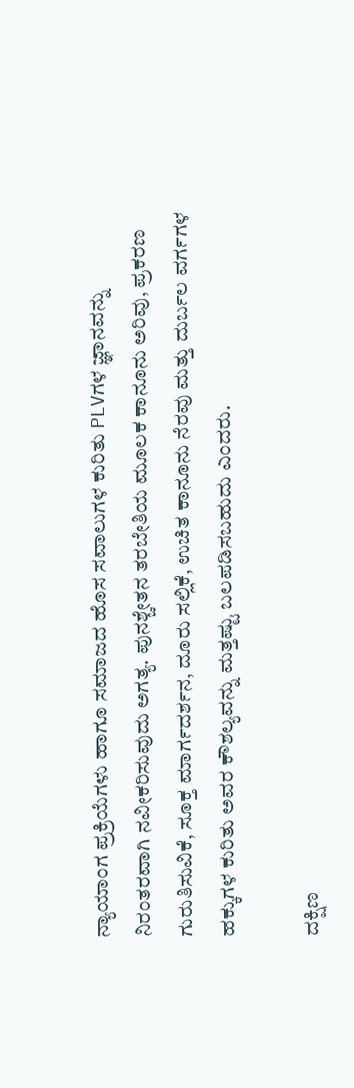ನ್ಯಾಯಾಂಗ ಪ್ರಕ್ರಿಯೆಗಳು ಹಾಗೂ ಸಮಾಜದ ಹೊಸ ಸವಾಲುಗಳ ಕುರಿತು PLVಗಳ ಜ್ಞಾನವನ್ನು ನಿರಂತರವಾಗಿ ನವೀಕರಿಸುವುದು ಅಗತ್ಯ. ಪುನಶ್ಚೇತನ ತರಬೇತಿಯ ಮೂಲಕ ಕಾನೂನು ಅರಿವು, ಪ್ರಕರಣ ಗುರುತಿಸುವಿಕೆ, ಸೂಕ್ತ ಮಾರ್ಗದರ್ಶನ, ದೂರು ಸಲ್ಲಿಕೆ, ಉಚಿತ ಕಾನೂನು ನೆರವು ಮತ್ತು ದುರ್ಬಲ ವರ್ಗಗಳ ಹಕ್ಕುಗಳ ಕುರಿತು ಅವರ ಕೌಶಲ್ಯವನ್ನು ಮತ್ತಷ್ಟು ಬಲಪಡಿಸಬಹುದು ಎಂದರು.

ದಕ್ಷಿಣ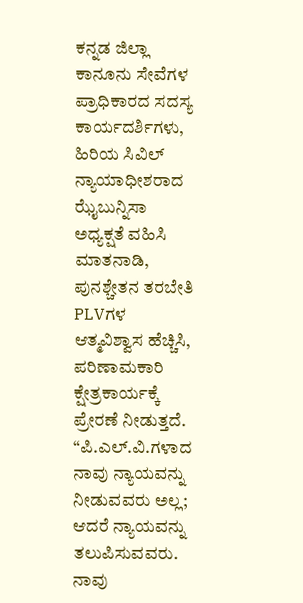ಕನ್ನಡ ಜಿಲ್ಲಾ ಕಾನೂನು ಸೇವೆಗಳ ಪ್ರಾಧಿಕಾರದ ಸದಸ್ಯ ಕಾರ್ಯದರ್ಶಿಗಳು, ಹಿರಿಯ ಸಿವಿಲ್ ನ್ಯಾಯಾಧೀಶರಾದ ಝೈಬುನ್ನಿಸಾ ಅಧ್ಯಕ್ಷತೆ ವಹಿಸಿ ಮಾತನಾಡಿ, ಪುನಶ್ಚೇತನ ತರಬೇತಿ PLVಗಳ ಆತ್ಮವಿಶ್ವಾಸ ಹೆಚ್ಚಿಸಿ, ಪರಿಣಾಮಕಾರಿ ಕ್ಷೇತ್ರಕಾರ್ಯಕ್ಕೆ ಪ್ರೇರಣೆ ನೀಡುತ್ತದೆ. “ಪಿ.ಎಲ್.ವಿ.ಗಳಾದ ನಾವು ನ್ಯಾಯವನ್ನು ನೀಡುವವರು ಅಲ್ಲ; ಆದರೆ ನ್ಯಾಯವನ್ನು ತಲುಪಿಸುವವರು. ನಾವು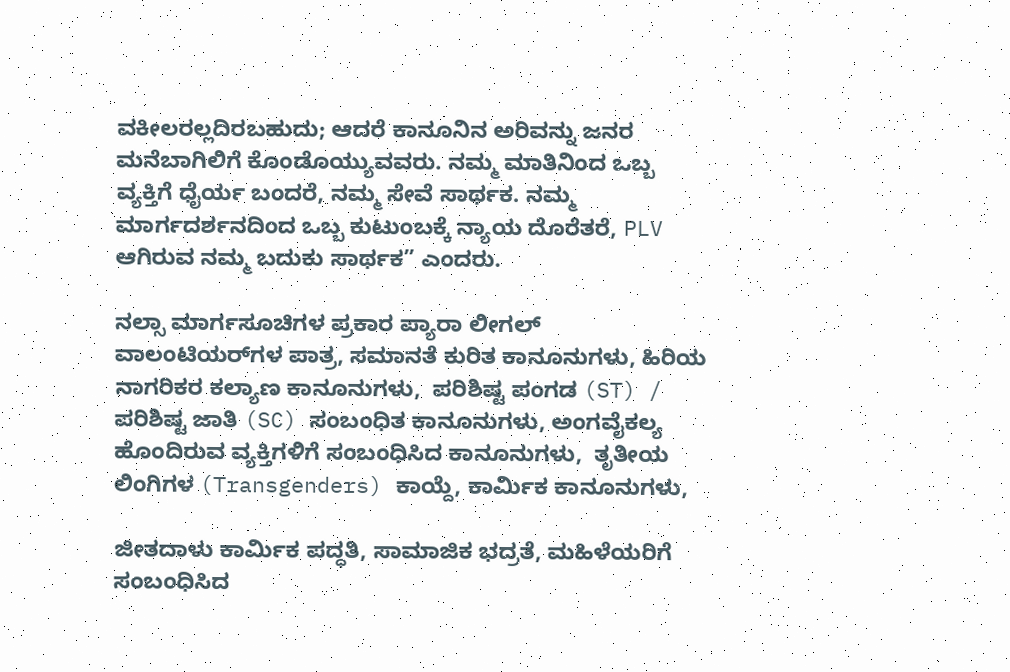ವಕೀಲರಲ್ಲದಿರಬಹುದು; ಆದರೆ ಕಾನೂನಿನ ಅರಿವನ್ನು ಜನರ ಮನೆಬಾಗಿಲಿಗೆ ಕೊಂಡೊಯ್ಯುವವರು. ನಮ್ಮ ಮಾತಿನಿಂದ ಒಬ್ಬ ವ್ಯಕ್ತಿಗೆ ಧೈರ್ಯ ಬಂದರೆ, ನಮ್ಮ ಸೇವೆ ಸಾರ್ಥಕ. ನಮ್ಮ ಮಾರ್ಗದರ್ಶನದಿಂದ ಒಬ್ಬ ಕುಟುಂಬಕ್ಕೆ ನ್ಯಾಯ ದೊರೆತರೆ, PLV ಆಗಿರುವ ನಮ್ಮ ಬದುಕು ಸಾರ್ಥಕ” ಎಂದರು.

ನಲ್ಸಾ ಮಾರ್ಗಸೂಚಿಗಳ ಪ್ರಕಾರ ಪ್ಯಾರಾ ಲೀಗಲ್ ವಾಲಂಟಿಯರ್‌ಗಳ ಪಾತ್ರ, ಸಮಾನತೆ ಕುರಿತ ಕಾನೂನುಗಳು, ಹಿರಿಯ ನಾಗರಿಕರ ಕಲ್ಯಾಣ ಕಾನೂನುಗಳು,  ಪರಿಶಿಷ್ಟ ಪಂಗಡ (ST) / ಪರಿಶಿಷ್ಟ ಜಾತಿ (SC) ಸಂಬಂಧಿತ ಕಾನೂನುಗಳು, ಅಂಗವೈಕಲ್ಯ ಹೊಂದಿರುವ ವ್ಯಕ್ತಿಗಳಿಗೆ ಸಂಬಂಧಿಸಿದ ಕಾನೂನುಗಳು,  ತೃತೀಯ ಲಿಂಗಿಗಳ (Transgenders) ಕಾಯ್ದೆ, ಕಾರ್ಮಿಕ ಕಾನೂನುಗಳು,

ಜೀತದಾಳು ಕಾರ್ಮಿಕ ಪದ್ಧತಿ, ಸಾಮಾಜಿಕ ಭದ್ರತೆ, ಮಹಿಳೆಯರಿಗೆ ಸಂಬಂಧಿಸಿದ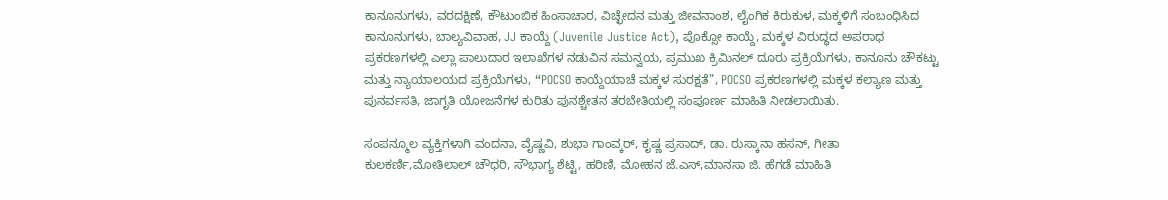ಕಾನೂನುಗಳು, ವರದಕ್ಷಿಣೆ, ಕೌಟುಂಬಿಕ ಹಿಂಸಾಚಾರ, ವಿಚ್ಛೇದನ ಮತ್ತು ಜೀವನಾಂಶ, ಲೈಂಗಿಕ ಕಿರುಕುಳ, ಮಕ್ಕಳಿಗೆ ಸಂಬಂಧಿಸಿದ ಕಾನೂನುಗಳು, ಬಾಲ್ಯವಿವಾಹ, JJ ಕಾಯ್ದೆ (Juvenile Justice Act), ಪೊಕ್ಸೋ ಕಾಯ್ದೆ, ಮಕ್ಕಳ ವಿರುದ್ಧದ ಅಪರಾಧ ಪ್ರಕರಣಗಳಲ್ಲಿ ಎಲ್ಲಾ ಪಾಲುದಾರ ಇಲಾಖೆಗಳ ನಡುವಿನ ಸಮನ್ವಯ, ಪ್ರಮುಖ ಕ್ರಿಮಿನಲ್ ದೂರು ಪ್ರಕ್ರಿಯೆಗಳು, ಕಾನೂನು ಚೌಕಟ್ಟು ಮತ್ತು ನ್ಯಾಯಾಲಯದ ಪ್ರಕ್ರಿಯೆಗಳು, “POCSO ಕಾಯ್ದೆಯಾಚೆ ಮಕ್ಕಳ ಸುರಕ್ಷತೆ”, POCSO ಪ್ರಕರಣಗಳಲ್ಲಿ ಮಕ್ಕಳ ಕಲ್ಯಾಣ ಮತ್ತು ಪುನರ್ವಸತಿ, ಜಾಗೃತಿ ಯೋಜನೆಗಳ ಕುರಿತು ಪುನಶ್ಚೇತನ ತರಬೇತಿಯಲ್ಲಿ ಸಂಪೂರ್ಣ ಮಾಹಿತಿ ನೀಡಲಾಯಿತು.

ಸಂಪನ್ಮೂಲ ವ್ಯಕ್ತಿಗಳಾಗಿ ವಂದನಾ, ವೈಷ್ಣವಿ, ಶುಭಾ ಗಾಂವ್ಕರ್‌, ಕೃಷ್ಣ ಪ್ರಸಾದ್‌, ಡಾ. ರುಸ್ಕಾನಾ ಹಸನ್, ಗೀತಾ ಕುಲಕರ್ಣಿ,ಮೋತಿಲಾಲ್‌ ಚೌಧರಿ, ಸೌಭಾಗ್ಯ ಶೆಟ್ಟಿ, ಹರಿಣಿ, ಮೋಹನ ಜೆ.ಎಸ್,ಮಾನಸಾ ಜಿ. ಹೆಗಡೆ ಮಾಹಿತಿ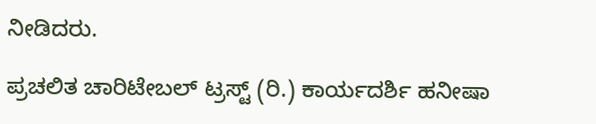ನೀಡಿದರು.

ಪ್ರಚಲಿತ ಚಾರಿಟೇಬಲ್ ಟ್ರಸ್ಟ್ (ರಿ.) ಕಾರ್ಯದರ್ಶಿ ಹನೀಷಾ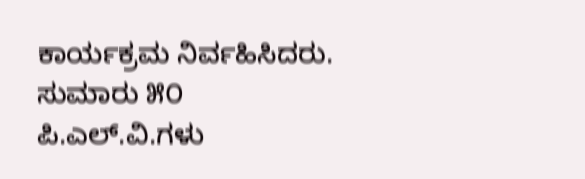ಕಾರ್ಯಕ್ರಮ ನಿರ್ವಹಿಸಿದರು. ಸುಮಾರು ೫೦ ಪಿ.ಎಲ್.ವಿ.ಗಳು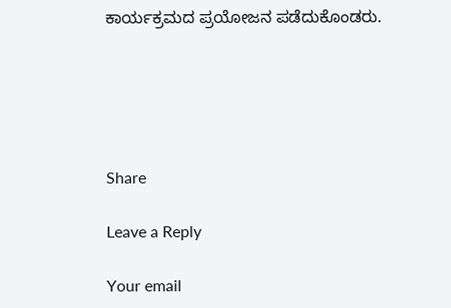ಕಾರ್ಯಕ್ರಮದ ಪ್ರಯೋಜನ ಪಡೆದುಕೊಂಡರು.





Share

Leave a Reply

Your email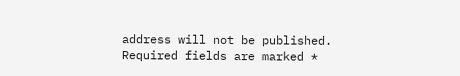address will not be published. Required fields are marked *